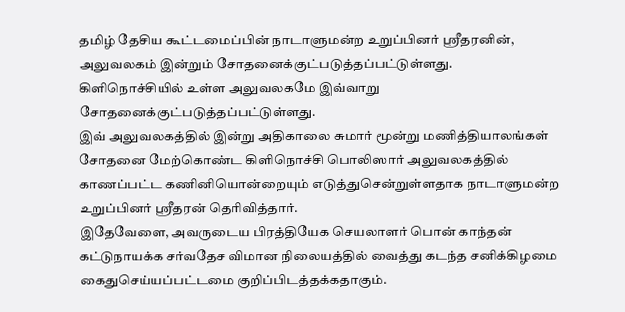தமிழ் தேசிய கூட்டமைப்பின் நாடாளுமன்ற உறுப்பினர் ஸ்ரீதரனின், அலுவலகம் இன்றும் சோதனைக்குட்படுத்தப்பட்டுள்ளது.
கிளிநொச்சியில் உள்ள அலுவலகமே இவ்வாறு சோதனைக்குட்படுத்தப்பட்டுள்ளது.
இவ் அலுவலகத்தில் இன்று அதிகாலை சுமார் மூன்று மணித்தியாலங்கள் சோதனை மேற்கொண்ட கிளிநொச்சி பொலிஸார் அலுவலகத்தில் காணப்பட்ட கணினியொன்றையும் எடுத்துசென்றுள்ளதாக நாடாளுமன்ற உறுப்பினர் ஸ்ரீதரன் தெரிவித்தார்.
இதேவேளை, அவருடைய பிரத்தியேக செயலாளர் பொன் காந்தன் கட்டுநாயக்க சர்வதேச விமான நிலையத்தில் வைத்து கடந்த சனிக்கிழமை கைதுசெய்யப்பட்டமை குறிப்பிடத்தக்கதாகும்.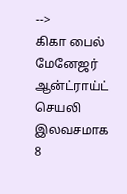-->
கிகா பைல் மேனேஜர் ஆன்ட்ராய்ட் செயலி இலவசமாக
8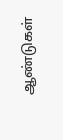ஆண்டுகள்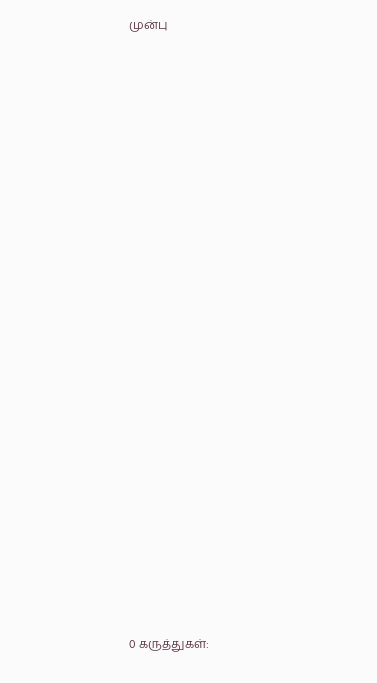முன்பு























0 கருத்துகள்: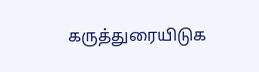கருத்துரையிடுக